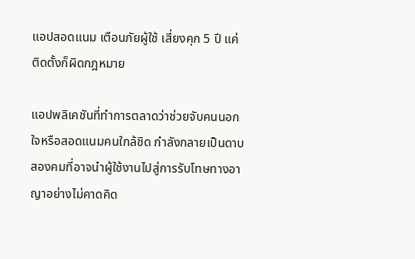แอปสอดแนม เตือนภัยผู้ใช้ เสี่ยงคุก 5 ปี แค่ติดตั้งก็ผิดกฎหมาย

แอปพลิเคชันที่ทำการตลาดว่าช่วยจับคนนอกใจหรือสอดแนมคนใกล้ชิด กำลังกลายเป็นดาบสองคมที่อาจนำผู้ใช้งานไปสู่การรับโทษทางอาญาอย่างไม่คาดคิด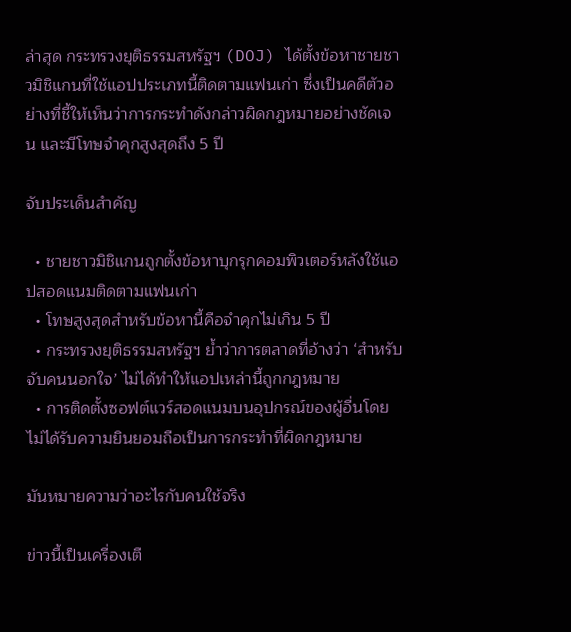ล่าสุด กระทรวงยุติธรรมสหรัฐฯ (DOJ) ได้ตั้งข้อหาชายชาวมิชิแกนที่ใช้แอปประเภทนี้ติดตามแฟนเก่า ซึ่งเป็นคดีตัวอย่างที่ชี้ให้เห็นว่าการกระทำดังกล่าวผิดกฎหมายอย่างชัดเจน และมีโทษจำคุกสูงสุดถึง 5 ปี

จับประเด็นสำคัญ

  • ชายชาวมิชิแกนถูกตั้งข้อหาบุกรุกคอมพิวเตอร์หลังใช้แอปสอดแนมติดตามแฟนเก่า
  • โทษสูงสุดสำหรับข้อหานี้คือจำคุกไม่เกิน 5 ปี
  • กระทรวงยุติธรรมสหรัฐฯ ย้ำว่าการตลาดที่อ้างว่า ‘สำหรับจับคนนอกใจ’ ไม่ได้ทำให้แอปเหล่านี้ถูกกฎหมาย
  • การติดตั้งซอฟต์แวร์สอดแนมบนอุปกรณ์ของผู้อื่นโดยไม่ได้รับความยินยอมถือเป็นการกระทำที่ผิดกฎหมาย

มันหมายความว่าอะไรกับคนใช้จริง

ข่าวนี้เป็นเครื่องเตื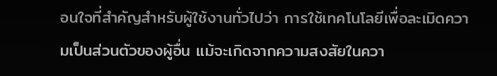อนใจที่สำคัญสำหรับผู้ใช้งานทั่วไปว่า การใช้เทคโนโลยีเพื่อละเมิดความเป็นส่วนตัวของผู้อื่น แม้จะเกิดจากความสงสัยในควา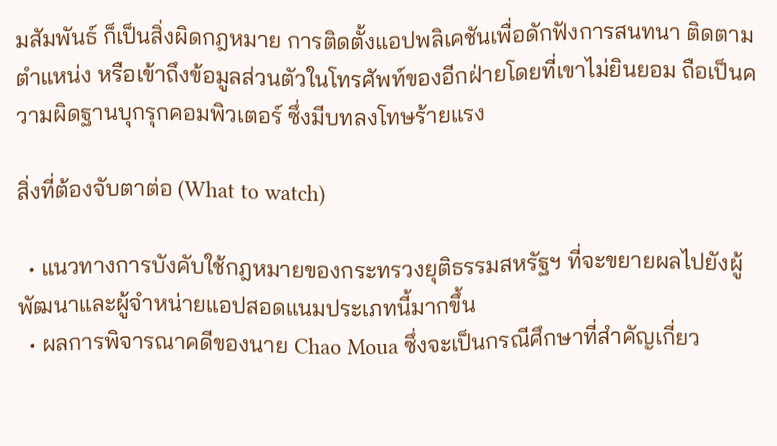มสัมพันธ์ ก็เป็นสิ่งผิดกฎหมาย การติดตั้งแอปพลิเคชันเพื่อดักฟังการสนทนา ติดตามตำแหน่ง หรือเข้าถึงข้อมูลส่วนตัวในโทรศัพท์ของอีกฝ่ายโดยที่เขาไม่ยินยอม ถือเป็นความผิดฐานบุกรุกคอมพิวเตอร์ ซึ่งมีบทลงโทษร้ายแรง

สิ่งที่ต้องจับตาต่อ (What to watch)

  • แนวทางการบังคับใช้กฎหมายของกระทรวงยุติธรรมสหรัฐฯ ที่จะขยายผลไปยังผู้พัฒนาและผู้จำหน่ายแอปสอดแนมประเภทนี้มากขึ้น
  • ผลการพิจารณาคดีของนาย Chao Moua ซึ่งจะเป็นกรณีศึกษาที่สำคัญเกี่ยว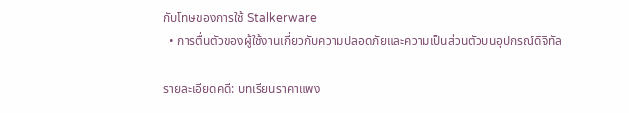กับโทษของการใช้ Stalkerware
  • การตื่นตัวของผู้ใช้งานเกี่ยวกับความปลอดภัยและความเป็นส่วนตัวบนอุปกรณ์ดิจิทัล

รายละเอียดคดี: บทเรียนราคาแพง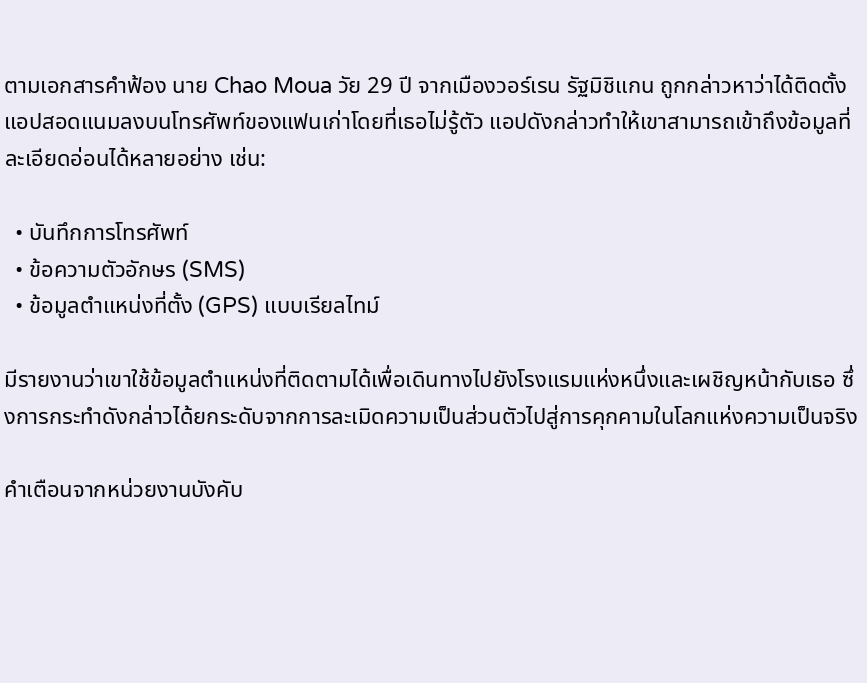ตามเอกสารคำฟ้อง นาย Chao Moua วัย 29 ปี จากเมืองวอร์เรน รัฐมิชิแกน ถูกกล่าวหาว่าได้ติดตั้งแอปสอดแนมลงบนโทรศัพท์ของแฟนเก่าโดยที่เธอไม่รู้ตัว แอปดังกล่าวทำให้เขาสามารถเข้าถึงข้อมูลที่ละเอียดอ่อนได้หลายอย่าง เช่น:

  • บันทึกการโทรศัพท์
  • ข้อความตัวอักษร (SMS)
  • ข้อมูลตำแหน่งที่ตั้ง (GPS) แบบเรียลไทม์

มีรายงานว่าเขาใช้ข้อมูลตำแหน่งที่ติดตามได้เพื่อเดินทางไปยังโรงแรมแห่งหนึ่งและเผชิญหน้ากับเธอ ซึ่งการกระทำดังกล่าวได้ยกระดับจากการละเมิดความเป็นส่วนตัวไปสู่การคุกคามในโลกแห่งความเป็นจริง

คำเตือนจากหน่วยงานบังคับ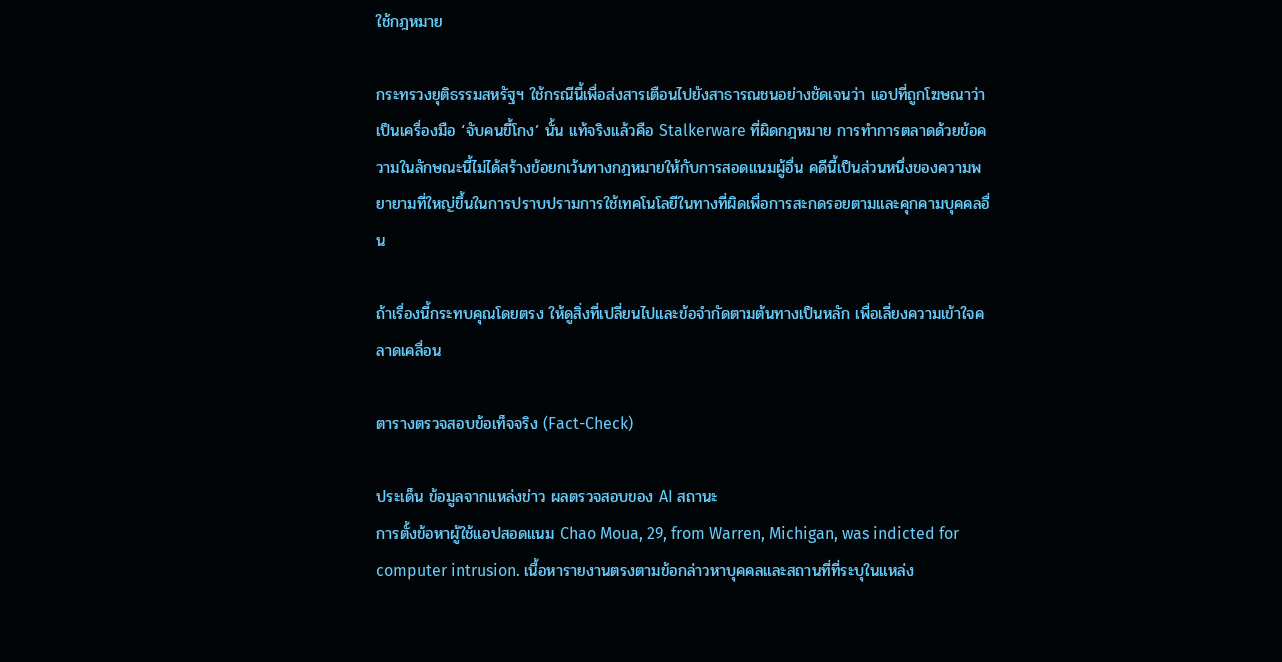ใช้กฎหมาย

กระทรวงยุติธรรมสหรัฐฯ ใช้กรณีนี้เพื่อส่งสารเตือนไปยังสาธารณชนอย่างชัดเจนว่า แอปที่ถูกโฆษณาว่าเป็นเครื่องมือ ‘จับคนขี้โกง’ นั้น แท้จริงแล้วคือ Stalkerware ที่ผิดกฎหมาย การทำการตลาดด้วยข้อความในลักษณะนี้ไม่ได้สร้างข้อยกเว้นทางกฎหมายให้กับการสอดแนมผู้อื่น คดีนี้เป็นส่วนหนึ่งของความพยายามที่ใหญ่ขึ้นในการปราบปรามการใช้เทคโนโลยีในทางที่ผิดเพื่อการสะกดรอยตามและคุกคามบุคคลอื่น

ถ้าเรื่องนี้กระทบคุณโดยตรง ให้ดูสิ่งที่เปลี่ยนไปและข้อจำกัดตามต้นทางเป็นหลัก เพื่อเลี่ยงความเข้าใจคลาดเคลื่อน

ตารางตรวจสอบข้อเท็จจริง (Fact-Check)

ประเด็น ข้อมูลจากแหล่งข่าว ผลตรวจสอบของ AI สถานะ
การตั้งข้อหาผู้ใช้แอปสอดแนม Chao Moua, 29, from Warren, Michigan, was indicted for computer intrusion. เนื้อหารายงานตรงตามข้อกล่าวหาบุคคลและสถานที่ที่ระบุในแหล่ง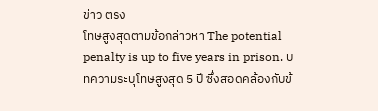ข่าว ตรง
โทษสูงสุดตามข้อกล่าวหา The potential penalty is up to five years in prison. บทความระบุโทษสูงสุด 5 ปี ซึ่งสอดคล้องกับข้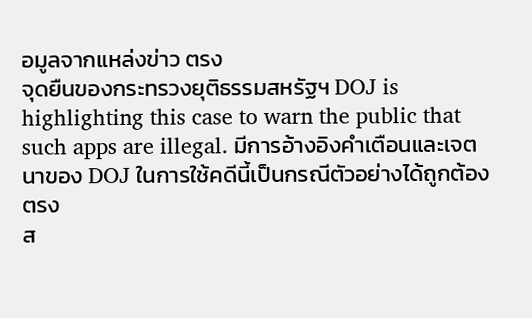อมูลจากแหล่งข่าว ตรง
จุดยืนของกระทรวงยุติธรรมสหรัฐฯ DOJ is highlighting this case to warn the public that such apps are illegal. มีการอ้างอิงคำเตือนและเจตนาของ DOJ ในการใช้คดีนี้เป็นกรณีตัวอย่างได้ถูกต้อง ตรง
ส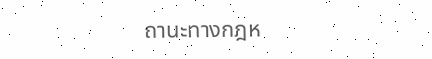ถานะทางกฎห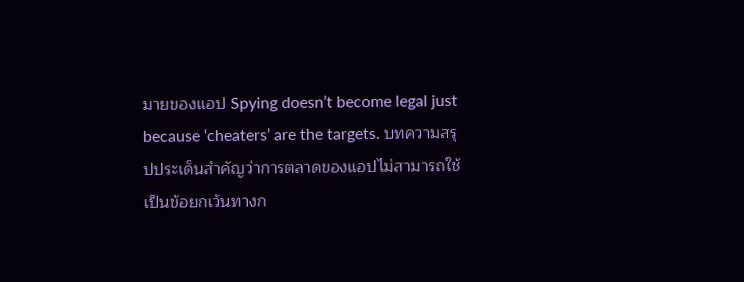มายของแอป Spying doesn’t become legal just because ‘cheaters’ are the targets. บทความสรุปประเด็นสำคัญว่าการตลาดของแอปไม่สามารถใช้เป็นข้อยกเว้นทางก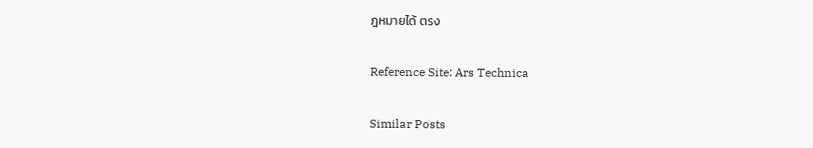ฎหมายได้ ตรง

Reference Site: Ars Technica

Similar Posts